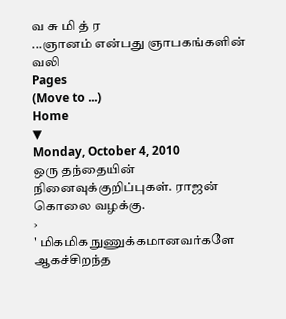வ சு மி த் ர
...ஞானம் என்பது ஞாபகங்களின் வலி
Pages
(Move to ...)
Home
▼
Monday, October 4, 2010
ஒரு தந்தையின் நினைவுக்குறிப்புகள். ராஜன் கொலை வழக்கு.
›
' மிகமிக நுணுக்கமானவர்களே ஆகச்சிறந்த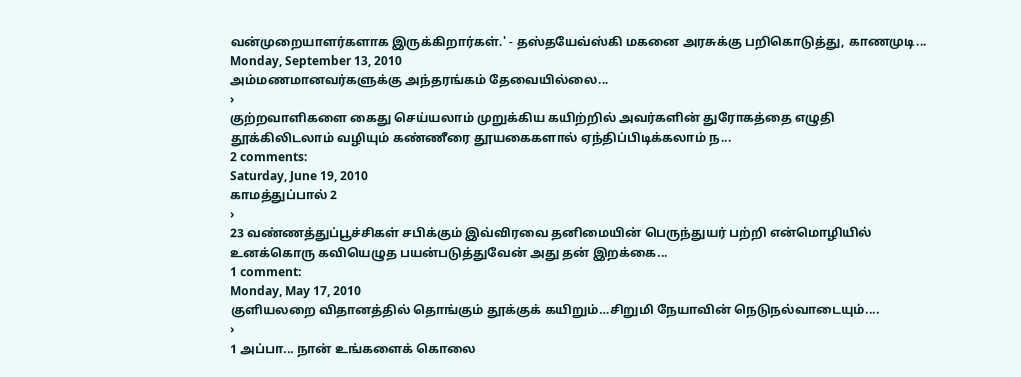வன்முறையாளர்களாக இருக்கிறார்கள்.' - தஸ்தயேவ்ஸ்கி மகனை அரசுக்கு பறிகொடுத்து, காணமுடி...
Monday, September 13, 2010
அம்மணமானவர்களுக்கு அந்தரங்கம் தேவையில்லை...
›
குற்றவாளிகளை கைது செய்யலாம் முறுக்கிய கயிற்றில் அவர்களின் துரோகத்தை எழுதி தூக்கிலிடலாம் வழியும் கண்ணீரை தூயகைகளால் ஏந்திப்பிடிக்கலாம் ந...
2 comments:
Saturday, June 19, 2010
காமத்துப்பால் 2
›
23 வண்ணத்துப்பூச்சிகள் சபிக்கும் இவ்விரவை தனிமையின் பெருந்துயர் பற்றி என்மொழியில் உனக்கொரு கவியெழுத பயன்படுத்துவேன் அது தன் இறக்கை...
1 comment:
Monday, May 17, 2010
குளியலறை விதானத்தில் தொங்கும் தூக்குக் கயிறும்…சிறுமி நேயாவின் நெடுநல்வாடையும்....
›
1 அப்பா... நான் உங்களைக் கொலை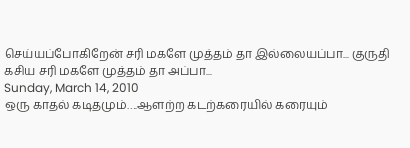செய்யப்போகிறேன் சரி மகளே முத்தம் தா இல்லையப்பா... குருதி கசிய சரி மகளே முத்தம் தா அப்பா...
Sunday, March 14, 2010
ஒரு காதல் கடிதமும்….ஆளற்ற கடற்கரையில் கரையும்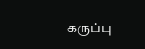கருப்பு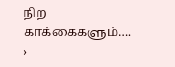நிற காக்கைகளும்….
›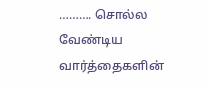………. சொல்ல வேண்டிய வார்த்தைகளின்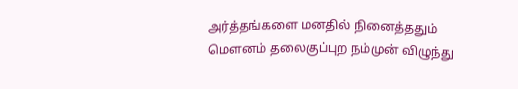அர்த்தங்களை மனதில் நினைத்ததும் மௌனம் தலைகுப்புற நம்முன் விழுந்து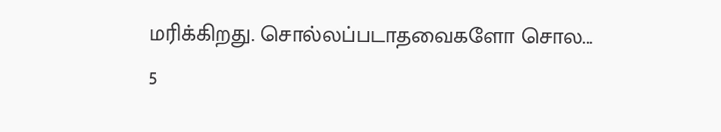மரிக்கிறது. சொல்லப்படாதவைகளோ சொல...
5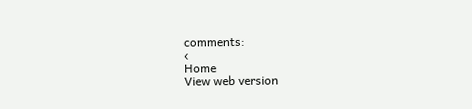comments:
‹
Home
View web version